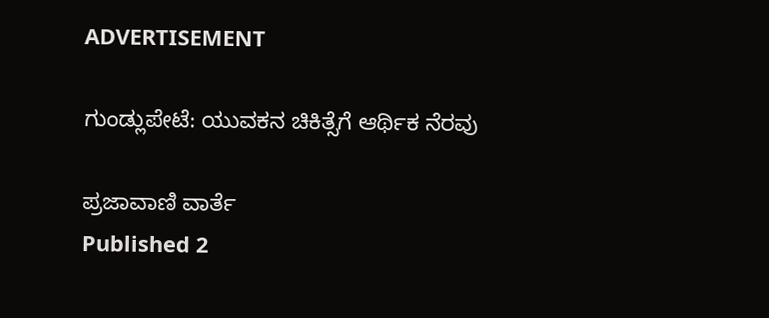ADVERTISEMENT

ಗುಂಡ್ಲುಪೇಟೆ: ಯುವಕನ ಚಿಕಿತ್ಸೆಗೆ ಆರ್ಥಿಕ ನೆರವು

ಪ್ರಜಾವಾಣಿ ವಾರ್ತೆ
Published 2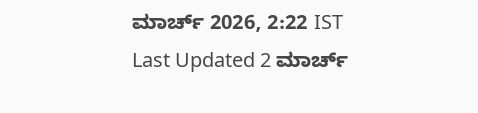ಮಾರ್ಚ್ 2026, 2:22 IST
Last Updated 2 ಮಾರ್ಚ್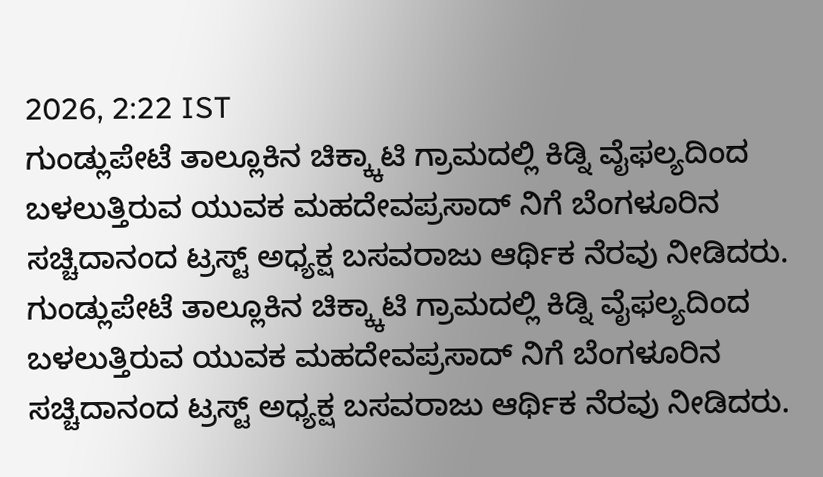2026, 2:22 IST
ಗುಂಡ್ಲುಪೇಟೆ ತಾಲ್ಲೂಕಿನ ಚಿಕ್ಕ್ಕಾಟಿ ಗ್ರಾಮದಲ್ಲಿ ಕಿಡ್ನಿ ವೈಫಲ್ಯದಿಂದ ಬಳಲುತ್ತಿರುವ ಯುವಕ ಮಹದೇವಪ್ರಸಾದ್ ನಿಗೆ ಬೆಂಗಳೂರಿನ ಸಚ್ಚಿದಾನಂದ ಟ್ರಸ್ಟ್ ಅಧ್ಯಕ್ಷ ಬಸವರಾಜು ಆರ್ಥಿಕ ನೆರವು ನೀಡಿದರು.
ಗುಂಡ್ಲುಪೇಟೆ ತಾಲ್ಲೂಕಿನ ಚಿಕ್ಕ್ಕಾಟಿ ಗ್ರಾಮದಲ್ಲಿ ಕಿಡ್ನಿ ವೈಫಲ್ಯದಿಂದ ಬಳಲುತ್ತಿರುವ ಯುವಕ ಮಹದೇವಪ್ರಸಾದ್ ನಿಗೆ ಬೆಂಗಳೂರಿನ ಸಚ್ಚಿದಾನಂದ ಟ್ರಸ್ಟ್ ಅಧ್ಯಕ್ಷ ಬಸವರಾಜು ಆರ್ಥಿಕ ನೆರವು ನೀಡಿದರು.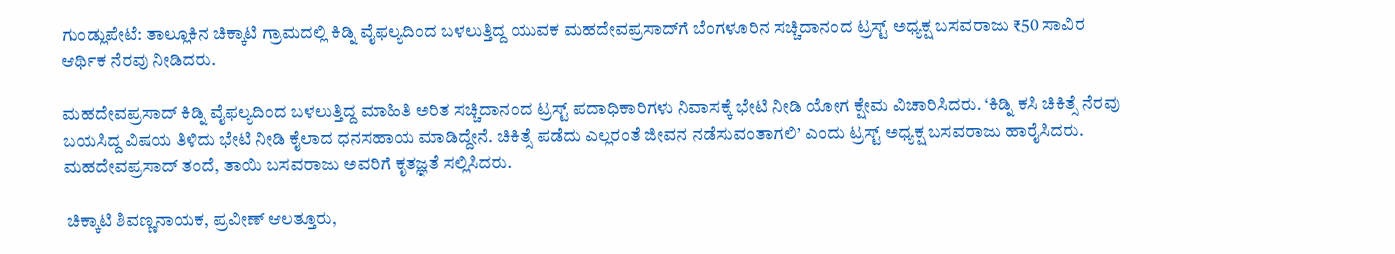ಗುಂಡ್ಲುಪೇಟೆ: ತಾಲ್ಲೂಕಿನ ಚಿಕ್ಕಾಟಿ ಗ್ರಾಮದಲ್ಲಿ ಕಿಡ್ನಿ ವೈಫಲ್ಯದಿಂದ ಬಳಲುತ್ತಿದ್ದ ಯುವಕ ಮಹದೇವಪ್ರಸಾದ್‌ಗೆ ಬೆಂಗಳೂರಿನ ಸಚ್ಚಿದಾನಂದ ಟ್ರಸ್ಟ್ ಅಧ್ಯಕ್ಷ ಬಸವರಾಜು ₹50 ಸಾವಿರ ಆರ್ಥಿಕ ನೆರವು ನೀಡಿದರು.

ಮಹದೇವಪ್ರಸಾದ್ ಕಿಡ್ನಿ ವೈಫಲ್ಯದಿಂದ ಬಳಲುತ್ತಿದ್ದ ಮಾಹಿತಿ ಅರಿತ ಸಚ್ಚಿದಾನಂದ ಟ್ರಸ್ಟ್ ಪದಾಧಿಕಾರಿಗಳು ನಿವಾಸಕ್ಕೆ ಭೇಟಿ ನೀಡಿ ಯೋಗ ಕ್ಷೇಮ ವಿಚಾರಿಸಿದರು. ‘ಕಿಡ್ನಿ ಕಸಿ ಚಿಕಿತ್ಸೆ ನೆರವು ಬಯಸಿದ್ದ ವಿಷಯ ತಿಳಿದು ಭೇಟಿ ನೀಡಿ ಕೈಲಾದ ಧನಸಹಾಯ ಮಾಡಿದ್ದೇನೆ. ಚಿಕಿತ್ಸೆ ಪಡೆದು ಎಲ್ಲರಂತೆ ಜೀವನ ನಡೆಸುವಂತಾಗಲಿ’ ಎಂದು ಟ್ರಸ್ಟ್ ಅಧ್ಯಕ್ಷ ಬಸವರಾಜು ಹಾರೈಸಿದರು. ಮಹದೇವಪ್ರಸಾದ್ ತಂದೆ, ತಾಯಿ ಬಸವರಾಜು ಅವರಿಗೆ ಕೃತಜ್ಞತೆ ಸಲ್ಲಿಸಿದರು.

 ಚಿಕ್ಕಾಟಿ ಶಿವಣ್ಣನಾಯಕ, ಪ್ರವೀಣ್ ಆಲತ್ತೂರು,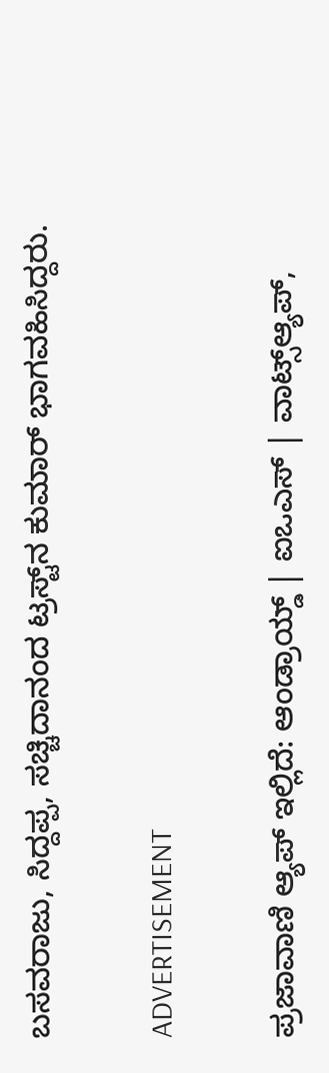ಬಸವರಾಜು, ಸಿದ್ದಪ್ಪ, ಸಚ್ಚಿದಾನಂದ ಟ್ರಸ್ಟ್‌ನ ಕುಮಾರ್ ಭಾಗವಹಿಸಿದ್ದರು.

ADVERTISEMENT

ಪ್ರಜಾವಾಣಿ ಆ್ಯಪ್ ಇಲ್ಲಿದೆ: ಆಂಡ್ರಾಯ್ಡ್ | ಐಒಎಸ್ | ವಾಟ್ಸ್ಆ್ಯಪ್,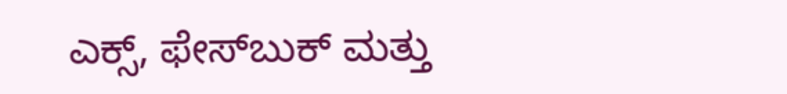ಎಕ್ಸ್, ಫೇಸ್‌ಬುಕ್ ಮತ್ತು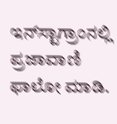ಇನ್‌ಸ್ಟಾಗ್ರಾಂನಲ್ಲಿ ಪ್ರಜಾವಾಣಿ ಫಾಲೋ ಮಾಡಿ.